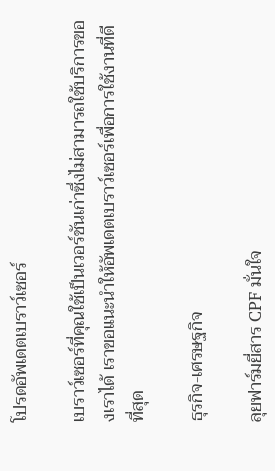โปรดอัพเดตเบราว์เซอร์

เบราว์เซอร์ที่คุณใช้เป็นเวอร์ชันเก่าซึ่งไม่สามารถใช้บริการของเราได้ เราขอแนะนำให้อัพเดตเบราว์เซอร์เพื่อการใช้งานที่ดีที่สุด

ธุรกิจ-เศรษฐกิจ

ลุยฟาร์มยี่สาร CPF มั่นใจ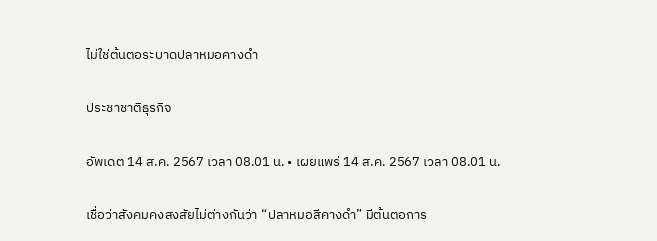ไม่ใช่ต้นตอระบาดปลาหมอคางดำ

ประชาชาติธุรกิจ

อัพเดต 14 ส.ค. 2567 เวลา 08.01 น. • เผยแพร่ 14 ส.ค. 2567 เวลา 08.01 น.

เชื่อว่าสังคมคงสงสัยไม่ต่างกันว่า “ปลาหมอสีคางดำ” มีต้นตอการ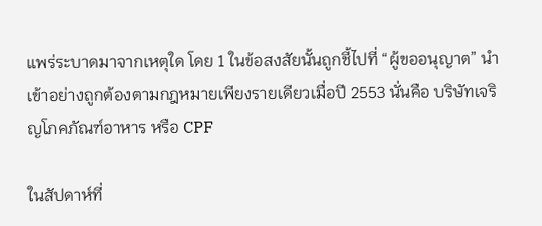แพร่ระบาดมาจากเหตุใด โดย 1 ในข้อสงสัยนั้นถูกชี้ไปที่ “ผู้ขออนุญาต” นำเข้าอย่างถูกต้องตามกฎหมายเพียงรายเดียวเมื่อปี 2553 นั่นคือ บริษัทเจริญโภคภัณฑ์อาหาร หรือ CPF

ในสัปดาห์ที่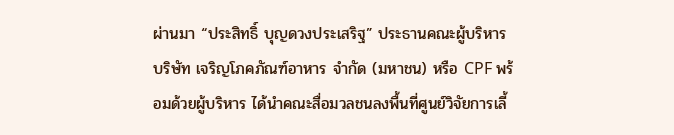ผ่านมา “ประสิทธิ์ บุญดวงประเสริฐ” ประธานคณะผู้บริหาร บริษัท เจริญโภคภัณฑ์อาหาร จำกัด (มหาชน) หรือ CPF พร้อมด้วยผู้บริหาร ได้นำคณะสื่อมวลชนลงพื้นที่ศูนย์วิจัยการเลี้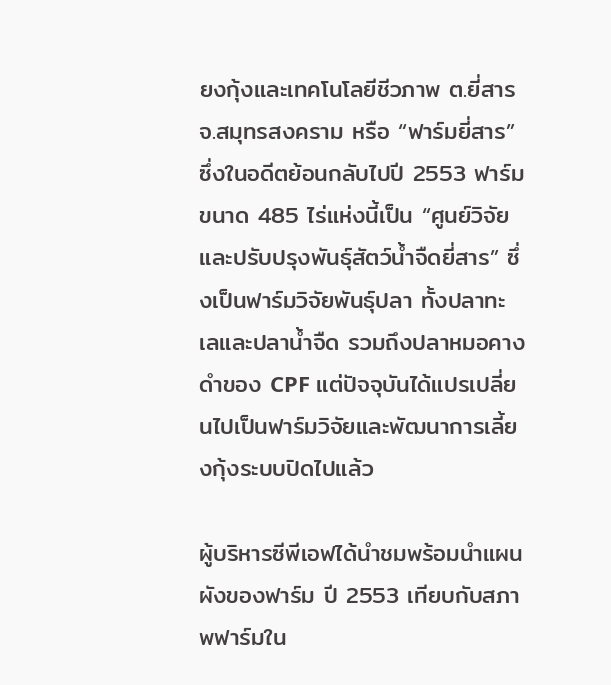ยงกุ้งและเทคโนโลยีชีวภาพ ต.ยี่สาร จ.สมุทรสงคราม หรือ “ฟาร์มยี่สาร” ซึ่งในอดีตย้อนกลับไปปี 2553 ฟาร์มขนาด 485 ไร่แห่งนี้เป็น “ศูนย์วิจัยและปรับปรุงพันธุ์สัตว์น้ำจืดยี่สาร” ซึ่งเป็นฟาร์มวิจัยพันธุ์ปลา ทั้งปลาทะเลและปลาน้ำจืด รวมถึงปลาหมอคางดำของ CPF แต่ปัจจุบันได้แปรเปลี่ยนไปเป็นฟาร์มวิจัยและพัฒนาการเลี้ยงกุ้งระบบปิดไปแล้ว

ผู้บริหารซีพีเอฟได้นำชมพร้อมนำแผนผังของฟาร์ม ปี 2553 เทียบกับสภาพฟาร์มใน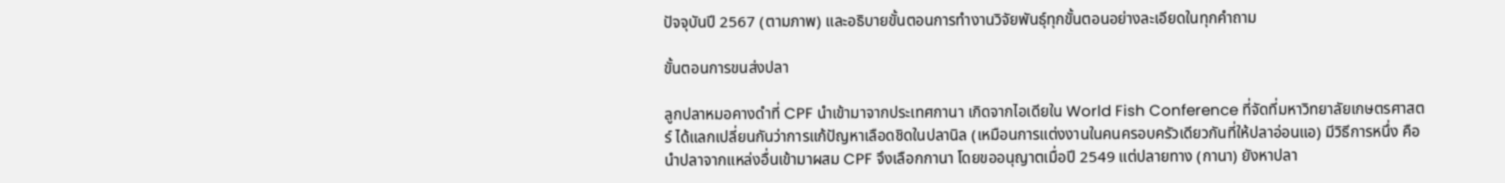ปัจจุบันปี 2567 (ตามภาพ) และอธิบายขั้นตอนการทำงานวิจัยพันธุ์ทุกขั้นตอนอย่างละเอียดในทุกคำถาม

ขั้นตอนการขนส่งปลา

ลูกปลาหมอคางดำที่ CPF นำเข้ามาจากประเทศกานา เกิดจากไอเดียใน World Fish Conference ที่จัดที่มหาวิทยาลัยเกษตรศาสตร์ ได้แลกเปลี่ยนกันว่าการแก้ปัญหาเลือดชิดในปลานิล (เหมือนการแต่งงานในคนครอบครัวเดียวกันที่ให้ปลาอ่อนแอ) มีวิธีการหนึ่ง คือ นำปลาจากแหล่งอื่นเข้ามาผสม CPF จึงเลือกกานา โดยขออนุญาตเมื่อปี 2549 แต่ปลายทาง (กานา) ยังหาปลา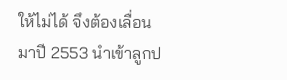ให้ไม่ได้ จึงต้องเลื่อนมาปี 2553 นำเข้าลูกป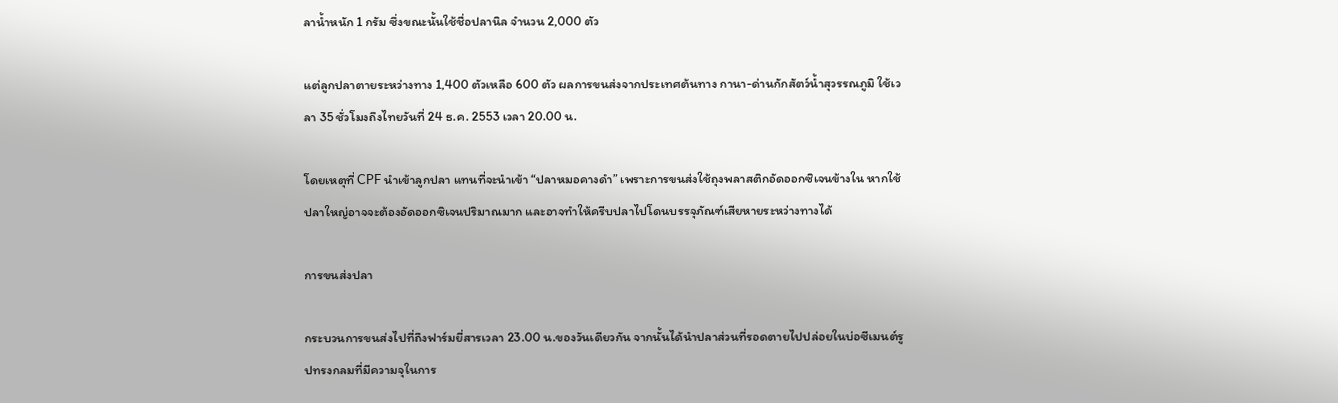ลาน้ำหนัก 1 กรัม ซึ่งขณะนั้นใช้ชื่อปลานิล จำนวน 2,000 ตัว

แต่ลูกปลาตายระหว่างทาง 1,400 ตัวเหลือ 600 ตัว ผลการขนส่งจากประเทศต้นทาง กานา-ด่านกักสัตว์น้ำสุวรรณภูมิ ใช้เวลา 35 ชั่วโมงถึงไทยวันที่ 24 ธ.ค. 2553 เวลา 20.00 น.

โดยเหตุที่ CPF นำเข้าลูกปลา แทนที่จะนำเข้า “ปลาหมอคางดำ” เพราะการขนส่งใช้ถุงพลาสติกอัดออกซิเจนข้างใน หากใช้ปลาใหญ่อาจจะต้องอัดออกซิเจนปริมาณมาก และอาจทำให้ครีบปลาไปโดนบรรจุภัณฑ์เสียหายระหว่างทางได้

การขนส่งปลา

กระบวนการขนส่งไปที่ถึงฟาร์มยี่สารเวลา 23.00 น.ของวันเดียวกัน จากนั้นได้นำปลาส่วนที่รอดตายไปปล่อยในบ่อซีเมนต์รูปทรงกลมที่มีความจุในการ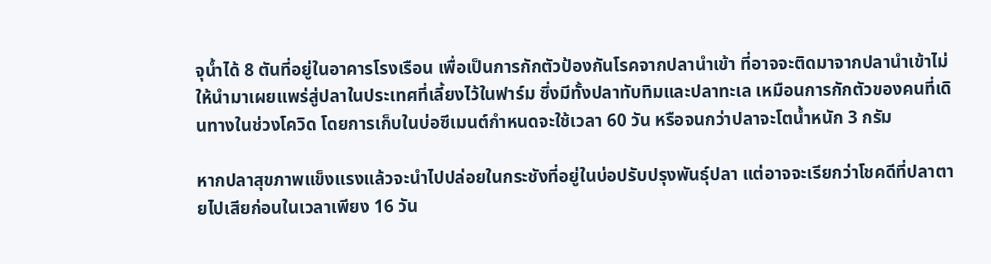จุน้ำได้ 8 ตันที่อยู่ในอาคารโรงเรือน เพื่อเป็นการกักตัวป้องกันโรคจากปลานำเข้า ที่อาจจะติดมาจากปลานำเข้าไม่ให้นำมาเผยแพร่สู่ปลาในประเทศที่เลี้ยงไว้ในฟาร์ม ซึ่งมีทั้งปลาทับทิมและปลาทะเล เหมือนการกักตัวของคนที่เดินทางในช่วงโควิด โดยการเก็บในบ่อซีเมนต์กำหนดจะใช้เวลา 60 วัน หรือจนกว่าปลาจะโตน้ำหนัก 3 กรัม

หากปลาสุขภาพแข็งแรงแล้วจะนำไปปล่อยในกระชังที่อยู่ในบ่อปรับปรุงพันธุ์ปลา แต่อาจจะเรียกว่าโชคดีที่ปลาตายไปเสียก่อนในเวลาเพียง 16 วัน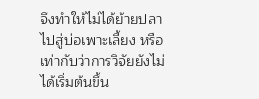จึงทำให้ไม่ได้ย้ายปลาไปสู่บ่อเพาะเลี้ยง หรือเท่ากับว่าการวิจัยยังไม่ได้เริ่มต้นขึ้น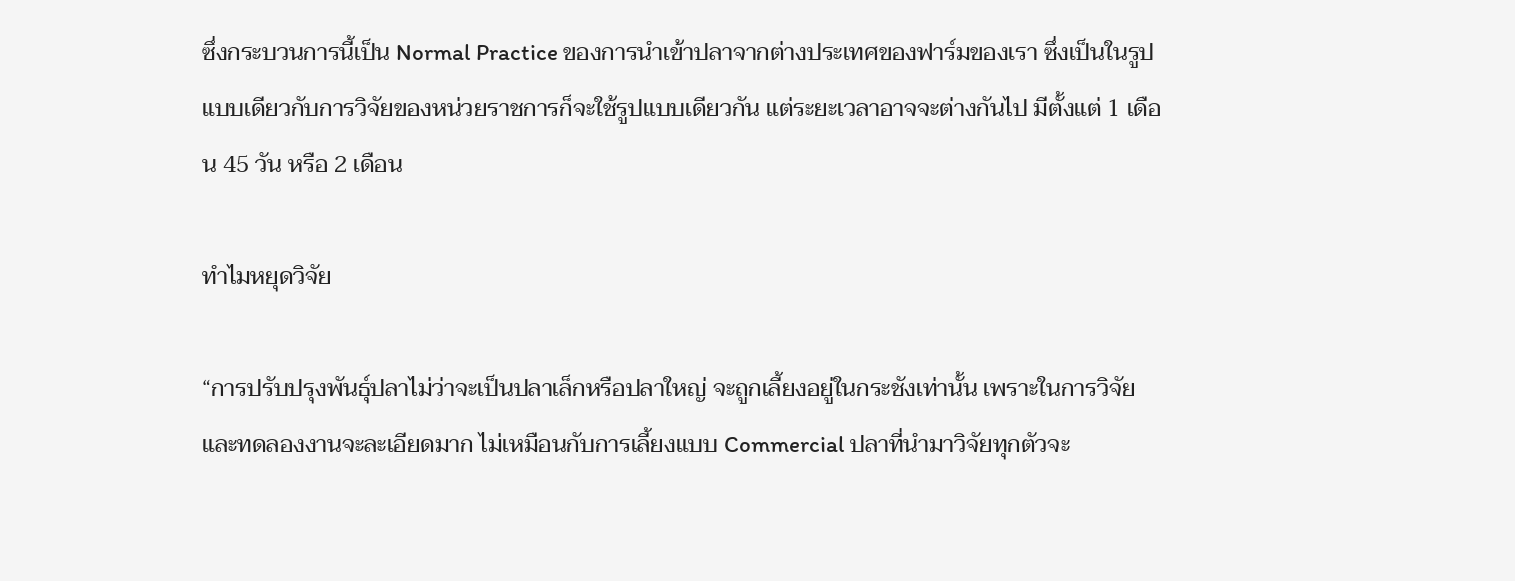ซึ่งกระบวนการนี้เป็น Normal Practice ของการนำเข้าปลาจากต่างประเทศของฟาร์มของเรา ซึ่งเป็นในรูปแบบเดียวกับการวิจัยของหน่วยราชการก็จะใช้รูปแบบเดียวกัน แต่ระยะเวลาอาจจะต่างกันไป มีตั้งแต่ 1 เดือน 45 วัน หรือ 2 เดือน

ทำไมหยุดวิจัย

“การปรับปรุงพันธุ์ปลาไม่ว่าจะเป็นปลาเล็กหรือปลาใหญ่ จะถูกเลี้ยงอยู่ในกระชังเท่านั้น เพราะในการวิจัยและทดลองงานจะละเอียดมาก ไม่เหมือนกับการเลี้ยงแบบ Commercial ปลาที่นำมาวิจัยทุกตัวจะ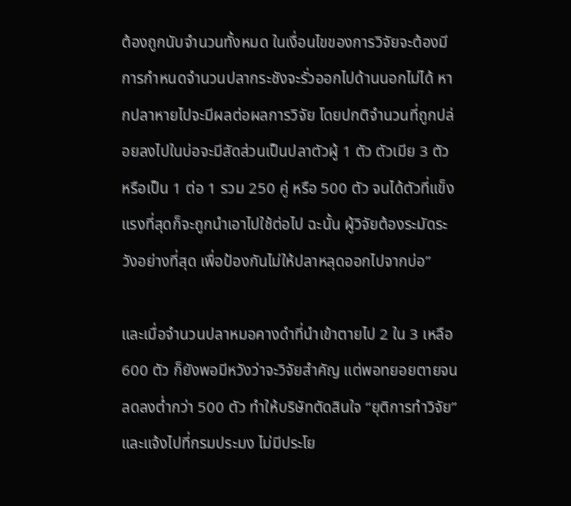ต้องถูกนับจำนวนทั้งหมด ในเงื่อนไขของการวิจัยจะต้องมีการกำหนดจำนวนปลากระชังจะรั่วออกไปด้านนอกไม่ได้ หากปลาหายไปจะมีผลต่อผลการวิจัย โดยปกติจำนวนที่ถูกปล่อยลงไปในบ่อจะมีสัดส่วนเป็นปลาตัวผู้ 1 ตัว ตัวเมีย 3 ตัว หรือเป็น 1 ต่อ 1 รวม 250 คู่ หรือ 500 ตัว จนได้ตัวที่แข็งแรงที่สุดก็จะถูกนำเอาไปใช้ต่อไป ฉะนั้น ผู้วิจัยต้องระมัดระวังอย่างที่สุด เพื่อป้องกันไม่ให้ปลาหลุดออกไปจากบ่อ”

และเมื่อจำนวนปลาหมอคางดำที่นำเข้าตายไป 2 ใน 3 เหลือ 600 ตัว ก็ยังพอมีหวังว่าจะวิจัยสำคัญ แต่พอทยอยตายจนลดลงต่ำกว่า 500 ตัว ทำให้บริษัทตัดสินใจ “ยุติการทำวิจัย” และแจ้งไปที่กรมประมง ไม่มีประโย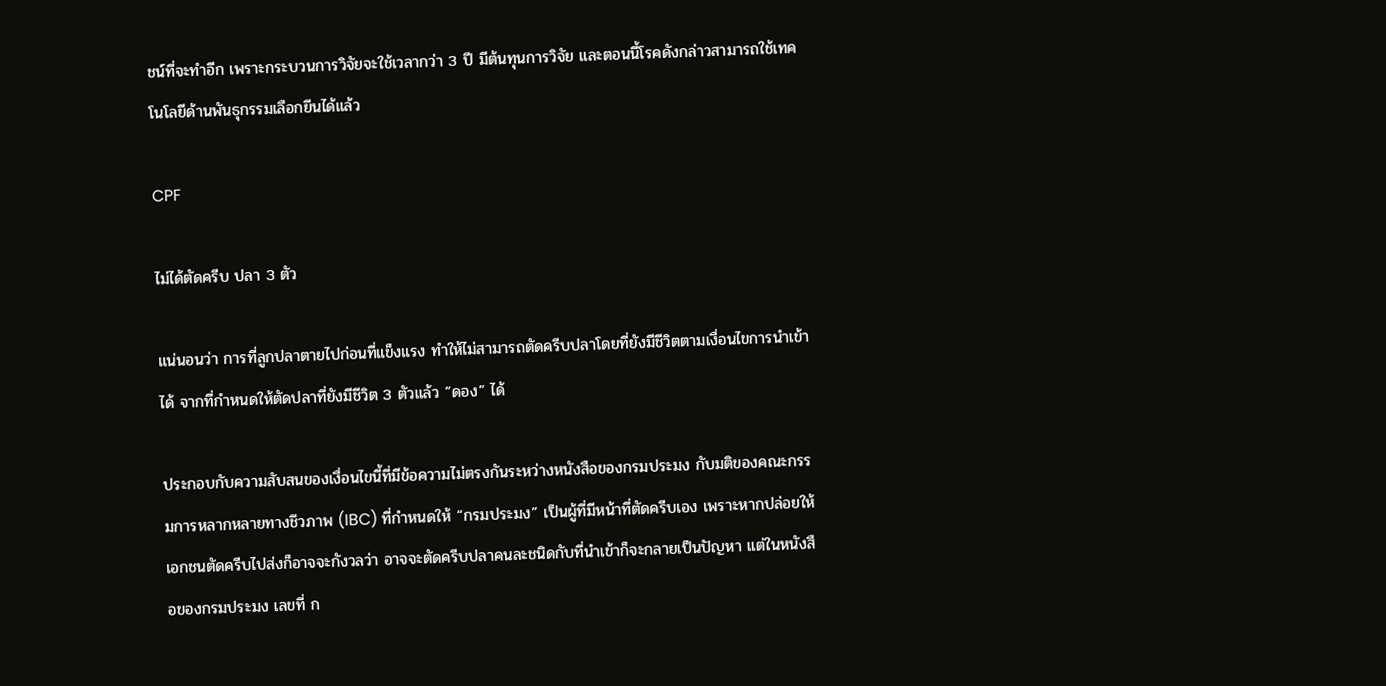ชน์ที่จะทำอีก เพราะกระบวนการวิจัยจะใช้เวลากว่า 3 ปี มีต้นทุนการวิจัย และตอนนี้โรคดังกล่าวสามารถใช้เทคโนโลยีด้านพันธุกรรมเลือกยีนได้แล้ว

CPF

ไม่ได้ตัดครีบ ปลา 3 ตัว

แน่นอนว่า การที่ลูกปลาตายไปก่อนที่แข็งแรง ทำให้ไม่สามารถตัดครีบปลาโดยที่ยังมีชีวิตตามเงื่อนไขการนำเข้าได้ จากที่กำหนดให้ตัดปลาที่ยังมีชีวิต 3 ตัวแล้ว “ดอง” ได้

ประกอบกับความสับสนของเงื่อนไขนี้ที่มีข้อความไม่ตรงกันระหว่างหนังสือของกรมประมง กับมติของคณะกรรมการหลากหลายทางชีวภาพ (IBC) ที่กำหนดให้ “กรมประมง” เป็นผู้ที่มีหน้าที่ตัดครีบเอง เพราะหากปล่อยให้เอกชนตัดครีบไปส่งก็อาจจะกังวลว่า อาจจะตัดครีบปลาคนละชนิดกับที่นำเข้าก็จะกลายเป็นปัญหา แต่ในหนังสือของกรมประมง เลขที่ ก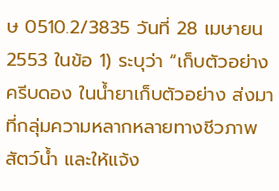ษ 0510.2/3835 วันที่ 28 เมษายน 2553 ในข้อ 1) ระบุว่า “เก็บตัวอย่างครีบดอง ในน้ำยาเก็บตัวอย่าง ส่งมาที่กลุ่มความหลากหลายทางชีวภาพสัตว์น้ำ และให้แจ้ง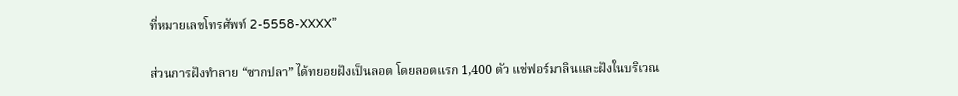ที่หมายเลขโทรศัพท์ 2-5558-XXXX”

ส่วนการฝังทำลาย “ซากปลา” ได้ทยอยฝังเป็นลอต โดยลอตแรก 1,400 ตัว แช่ฟอร์มาลินและฝังในบริเวณ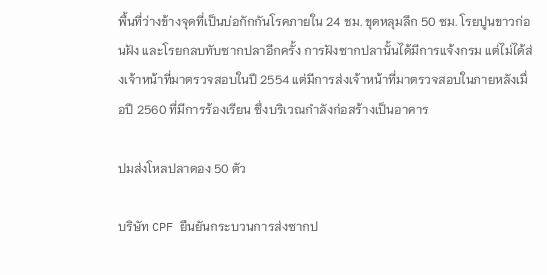พื้นที่ว่างข้างจุดที่เป็นบ่อกักกันโรคภายใน 24 ชม. ขุดหลุมลึก 50 ซม. โรยปูนขาวก่อนฝัง และโรยกลบทับซากปลาอีกครั้ง การฝังซากปลานั้นได้มีการแจ้งกรม แต่ไม่ได้ส่งเจ้าหน้าที่มาตรวจสอบในปี 2554 แต่มีการส่งเจ้าหน้าที่มาตรวจสอบในภายหลังเมื่อปี 2560 ที่มีการร้องเรียน ซึ่งบริเวณกำลังก่อสร้างเป็นอาคาร

ปมส่งโหลปลาดอง 50 ตัว

บริษัท CPF ยืนยันกระบวนการส่งซากป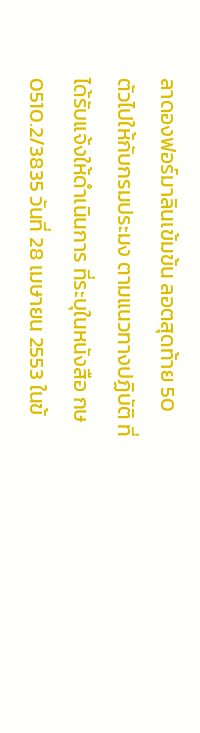ลาดองฟอร์มาลินเข้มข้น ลอตสุดท้าย 50 ตัวไปให้กับกรมประมง ตามแนวทางปฏิบัติ ที่ได้รับแจ้งให้ดำเนินการ ที่ระบุในหนังสือ กษ 0510.2/3835 วันที่ 28 เมษายน 2553 ในข้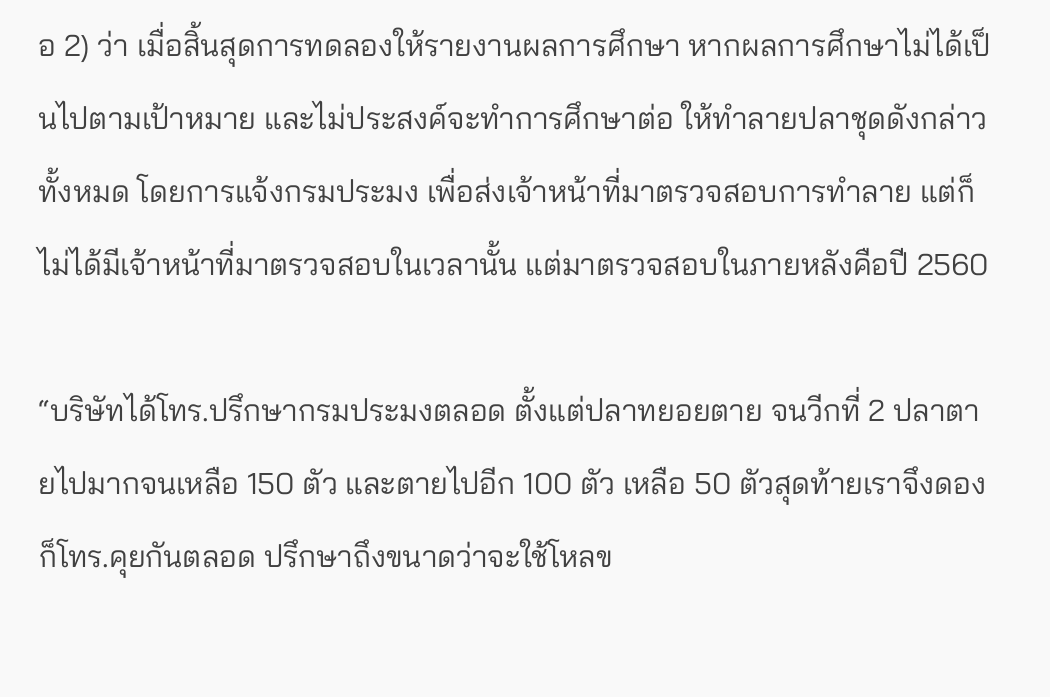อ 2) ว่า เมื่อสิ้นสุดการทดลองให้รายงานผลการศึกษา หากผลการศึกษาไม่ได้เป็นไปตามเป้าหมาย และไม่ประสงค์จะทำการศึกษาต่อ ให้ทำลายปลาชุดดังกล่าวทั้งหมด โดยการแจ้งกรมประมง เพื่อส่งเจ้าหน้าที่มาตรวจสอบการทำลาย แต่ก็ไม่ได้มีเจ้าหน้าที่มาตรวจสอบในเวลานั้น แต่มาตรวจสอบในภายหลังคือปี 2560

“บริษัทได้โทร.ปรึกษากรมประมงตลอด ตั้งแต่ปลาทยอยตาย จนวีกที่ 2 ปลาตายไปมากจนเหลือ 150 ตัว และตายไปอีก 100 ตัว เหลือ 50 ตัวสุดท้ายเราจึงดอง ก็โทร.คุยกันตลอด ปรึกษาถึงขนาดว่าจะใช้โหลข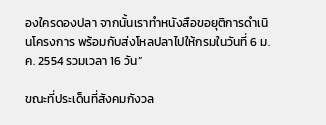องใครดองปลา จากนั้นเราทำหนังสือขอยุติการดำเนินโครงการ พร้อมกับส่งโหลปลาไปให้กรมในวันที่ 6 ม.ค. 2554 รวมเวลา 16 วัน”

ขณะที่ประเด็นที่สังคมกังวล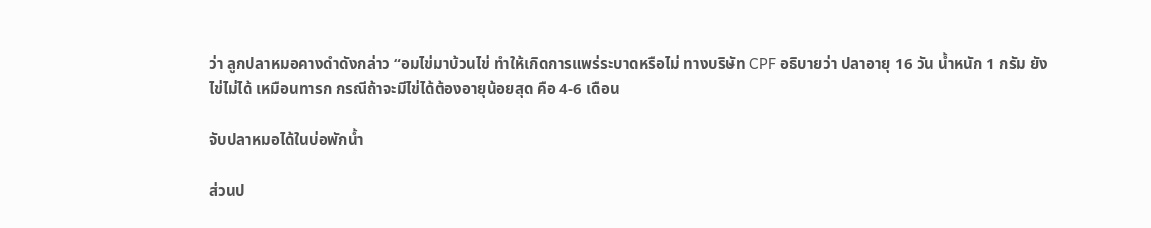ว่า ลูกปลาหมอคางดำดังกล่าว “อมไข่มาบ้วนไข่ ทำให้เกิดการแพร่ระบาดหรือไม่ ทางบริษัท CPF อธิบายว่า ปลาอายุ 16 วัน น้ำหนัก 1 กรัม ยังไข่ไม่ได้ เหมือนทารก กรณีถ้าจะมีไข่ได้ต้องอายุน้อยสุด คือ 4-6 เดือน

จับปลาหมอได้ในบ่อพักน้ำ

ส่วนป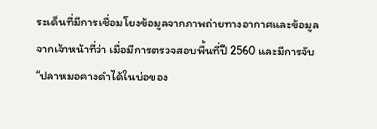ระเด็นที่มีการเชื่อมโยงข้อมูลจากภาพถ่ายทางอากาศและข้อมูลจากเจ้าหน้าที่ว่า เมื่อมีการตรวจสอบพื้นที่ปี 2560 และมีการจับ “ปลาหมอคางดำได้ในบ่อของ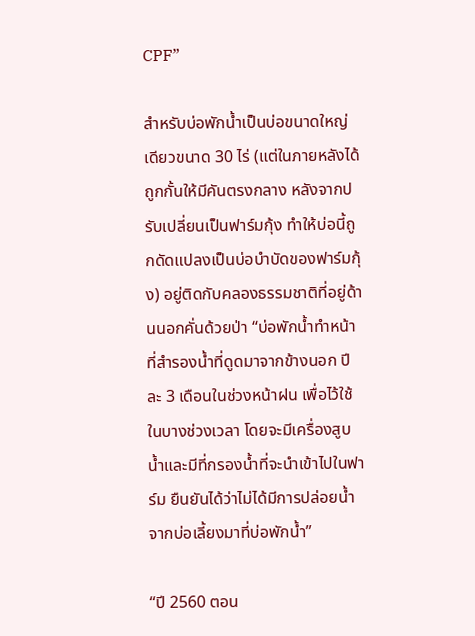CPF”

สำหรับบ่อพักน้ำเป็นบ่อขนาดใหญ่เดียวขนาด 30 ไร่ (แต่ในภายหลังได้ถูกกั้นให้มีคันตรงกลาง หลังจากปรับเปลี่ยนเป็นฟาร์มกุ้ง ทำให้บ่อนี้ถูกดัดแปลงเป็นบ่อบำบัดของฟาร์มกุ้ง) อยู่ติดกับคลองธรรมชาติที่อยู่ด้านนอกคั่นด้วยป่า “บ่อพักน้ำทำหน้าที่สำรองน้ำที่ดูดมาจากข้างนอก ปีละ 3 เดือนในช่วงหน้าฝน เพื่อไว้ใช้ในบางช่วงเวลา โดยจะมีเครื่องสูบน้ำและมีที่กรองน้ำที่จะนำเข้าไปในฟาร์ม ยืนยันได้ว่าไม่ได้มีการปล่อยน้ำจากบ่อเลี้ยงมาที่บ่อพักน้ำ”

“ปี 2560 ตอน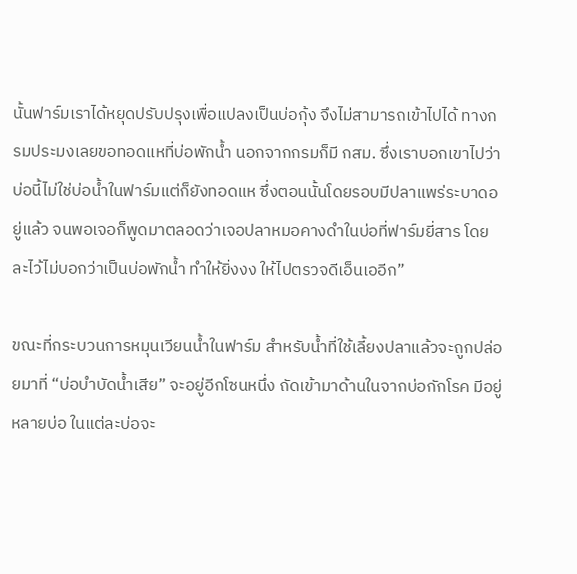นั้นฟาร์มเราได้หยุดปรับปรุงเพื่อแปลงเป็นบ่อกุ้ง จึงไม่สามารถเข้าไปได้ ทางกรมประมงเลยขอทอดแหที่บ่อพักน้ำ นอกจากกรมก็มี กสม. ซึ่งเราบอกเขาไปว่า บ่อนี้ไม่ใช่บ่อน้ำในฟาร์มแต่ก็ยังทอดแห ซึ่งตอนนั้นโดยรอบมีปลาแพร่ระบาดอยู่แล้ว จนพอเจอก็พูดมาตลอดว่าเจอปลาหมอคางดำในบ่อที่ฟาร์มยี่สาร โดยละไว้ไม่บอกว่าเป็นบ่อพักน้ำ ทำให้ยิ่งงง ให้ไปตรวจดีเอ็นเออีก”

ขณะที่กระบวนการหมุนเวียนน้ำในฟาร์ม สำหรับน้ำที่ใช้เลี้ยงปลาแล้วจะถูกปล่อยมาที่ “บ่อบำบัดน้ำเสีย” จะอยู่อีกโซนหนึ่ง ถัดเข้ามาด้านในจากบ่อกักโรค มีอยู่หลายบ่อ ในแต่ละบ่อจะ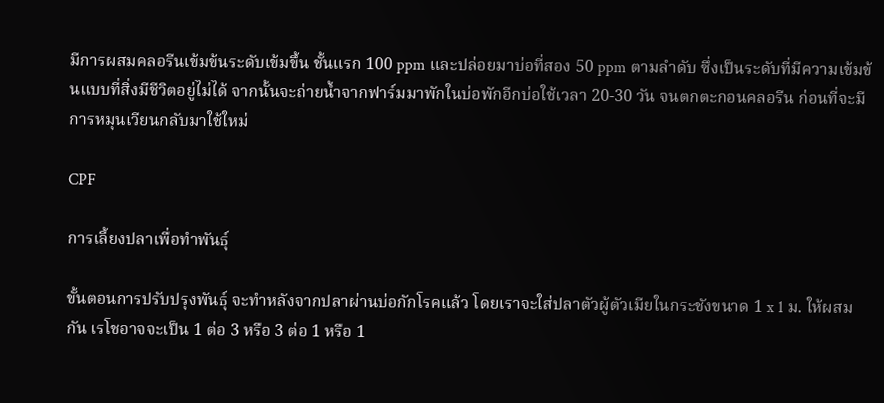มีการผสมคลอรีนเข้มข้นระดับเข้มขึ้น ชั้นแรก 100 ppm และปล่อยมาบ่อที่สอง 50 ppm ตามลำดับ ซึ่งเป็นระดับที่มีความเข้มข้นแบบที่สิ่งมีชีวิตอยู่ไม่ได้ จากนั้นจะถ่ายน้ำจากฟาร์มมาพักในบ่อพักอีกบ่อใช้เวลา 20-30 วัน จนตกตะกอนคลอรีน ก่อนที่จะมีการหมุนเวียนกลับมาใช้ใหม่

CPF

การเลี้ยงปลาเพื่อทำพันธุ์

ขั้นตอนการปรับปรุงพันธุ์ จะทำหลังจากปลาผ่านบ่อกักโรคแล้ว โดยเราจะใส่ปลาตัวผู้ตัวเมียในกระชังขนาด 1 x 1 ม. ให้ผสมกัน เรโชอาจจะเป็น 1 ต่อ 3 หรือ 3 ต่อ 1 หรือ 1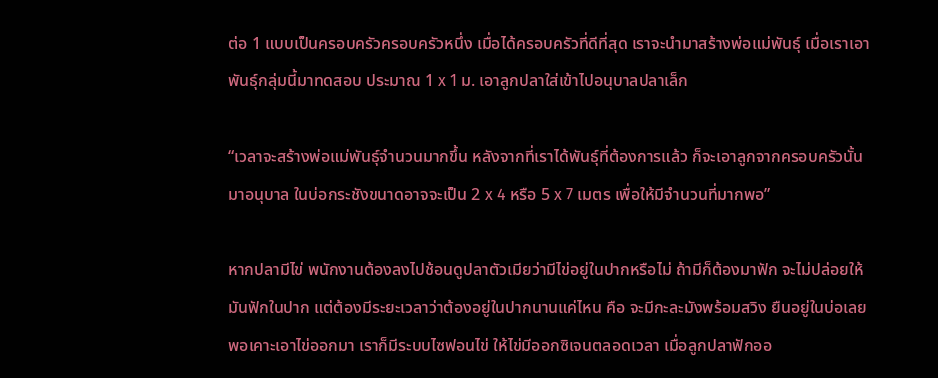ต่อ 1 แบบเป็นครอบครัวครอบครัวหนึ่ง เมื่อได้ครอบครัวที่ดีที่สุด เราจะนำมาสร้างพ่อแม่พันธุ์ เมื่อเราเอาพันธุ์กลุ่มนี้มาทดสอบ ประมาณ 1 x 1 ม. เอาลูกปลาใส่เข้าไปอนุบาลปลาเล็ก

“เวลาจะสร้างพ่อแม่พันธุ์จำนวนมากขึ้น หลังจากที่เราได้พันธุ์ที่ต้องการแล้ว ก็จะเอาลูกจากครอบครัวนั้นมาอนุบาล ในบ่อกระชังขนาดอาจจะเป็น 2 x 4 หรือ 5 x 7 เมตร เพื่อให้มีจำนวนที่มากพอ”

หากปลามีไข่ พนักงานต้องลงไปช้อนดูปลาตัวเมียว่ามีไข่อยู่ในปากหรือไม่ ถ้ามีก็ต้องมาฟัก จะไม่ปล่อยให้มันฟักในปาก แต่ต้องมีระยะเวลาว่าต้องอยู่ในปากนานแค่ไหน คือ จะมีกะละมังพร้อมสวิง ยืนอยู่ในบ่อเลย พอเคาะเอาไข่ออกมา เราก็มีระบบไซฟอนไข่ ให้ไข่มีออกซิเจนตลอดเวลา เมื่อลูกปลาฟักออ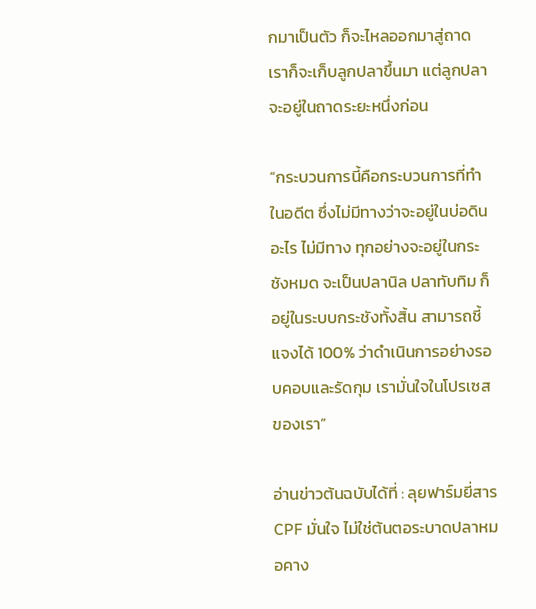กมาเป็นตัว ก็จะไหลออกมาสู่ถาด เราก็จะเก็บลูกปลาขึ้นมา แต่ลูกปลาจะอยู่ในถาดระยะหนึ่งก่อน

“กระบวนการนี้คือกระบวนการที่ทำในอดีต ซึ่งไม่มีทางว่าจะอยู่ในบ่อดินอะไร ไม่มีทาง ทุกอย่างจะอยู่ในกระชังหมด จะเป็นปลานิล ปลาทับทิม ก็อยู่ในระบบกระชังทั้งสิ้น สามารถชี้แจงได้ 100% ว่าดำเนินการอย่างรอบคอบและรัดกุม เรามั่นใจในโปรเซสของเรา”

อ่านข่าวต้นฉบับได้ที่ : ลุยฟาร์มยี่สาร CPF มั่นใจ ไม่ใช่ต้นตอระบาดปลาหมอคาง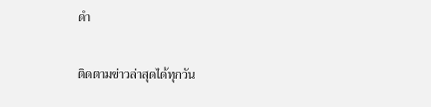ดำ

ติดตามข่าวล่าสุดได้ทุกวัน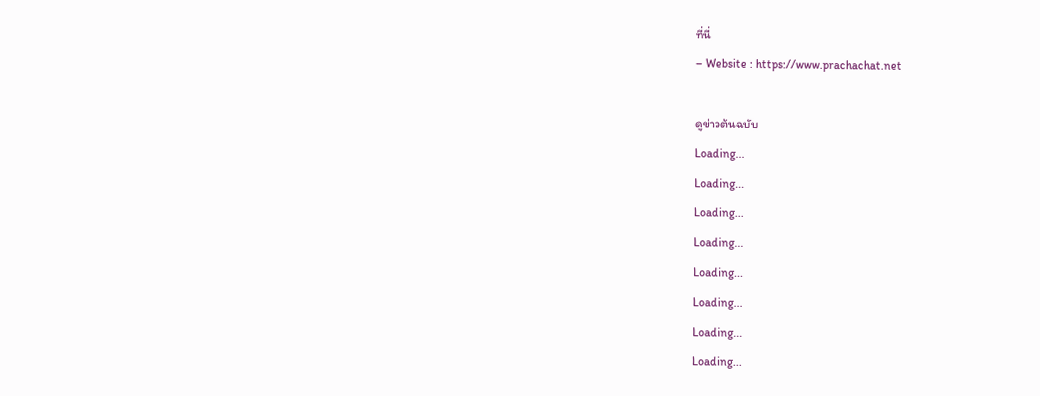ที่นี่
– Website : https://www.prachachat.net

ดูข่าวต้นฉบับ
Loading...
Loading...
Loading...
Loading...
Loading...
Loading...
Loading...
Loading...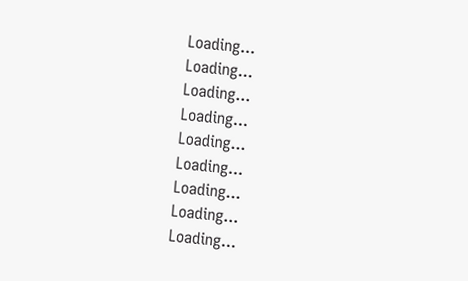Loading...
Loading...
Loading...
Loading...
Loading...
Loading...
Loading...
Loading...
Loading...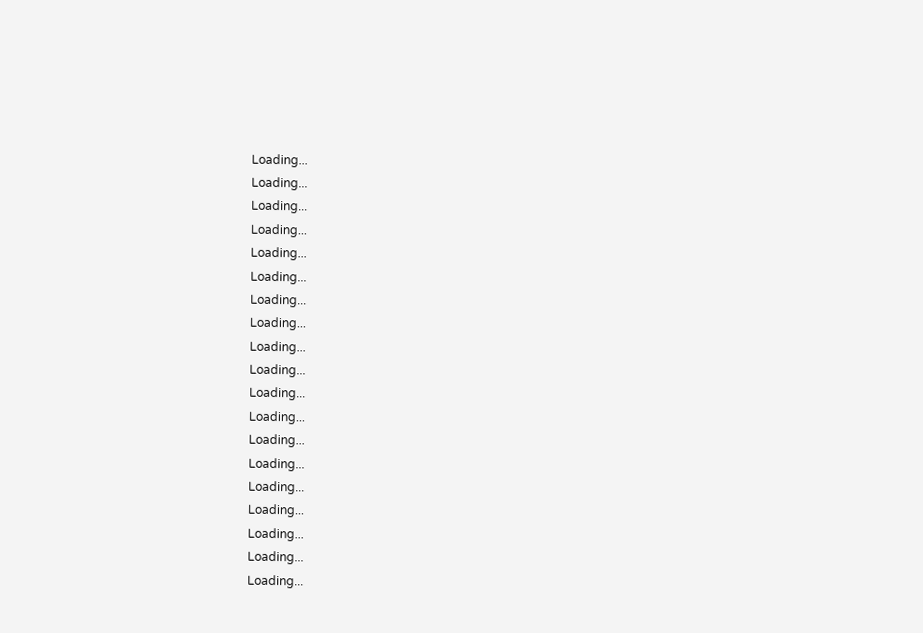Loading...
Loading...
Loading...
Loading...
Loading...
Loading...
Loading...
Loading...
Loading...
Loading...
Loading...
Loading...
Loading...
Loading...
Loading...
Loading...
Loading...
Loading...
Loading...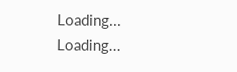Loading...
Loading...